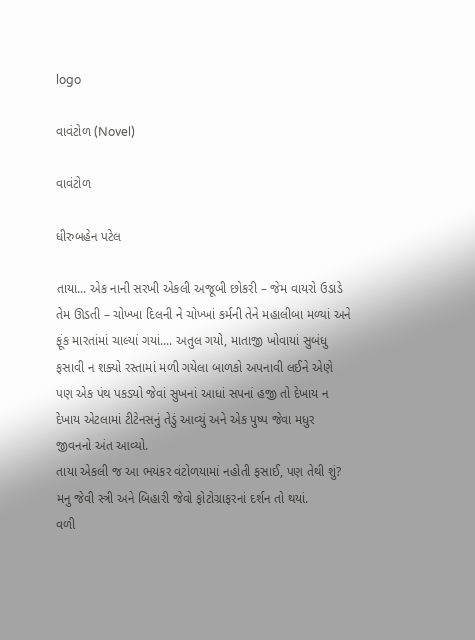logo

વાવંટોળ (Novel)

વાવંટોળ

ધીરુબહેન પટેલ

તાયા... એક નાની સરખી એકલી અજૂબી છોકરી – જેમ વાયરો ઉડાડે તેમ ઊડતી – ચોખ્ખા દિલની ને ચોખ્ખાં કર્મની તેને મહાલીબા મળ્યાં અને ફૂંક મારતાંમાં ચાલ્યાં ગયાં.... અતુલ ગયો, માતાજી ખોવાયાં સુબંધુ ફસાવી ન શક્યો રસ્તામાં મળી ગયેલા બાળકો અપનાવી લઈને એણે પણ એક પંથ પકડ્યો જેવાં સુખનાં આધાં સપનાં હજી તો દેખાય ન દેખાય એટલામાં ટીટેનસનું તેડું આવ્યું અને એક પુષ્પ જેવા મધુર જીવનનો અંત આવ્યો.
તાયા એકલી જ આ ભયંકર વંટોળયામાં નહોતી ફસાઈ, પણ તેથી શું? મનુ જેવી સ્ત્રી અને બિહારી જેવો ફોટોગ્રાફરનાં દર્શન તો થયાં.
વળી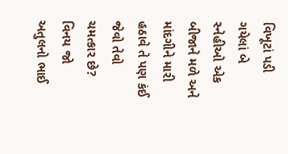વિખૂટાં પડી ગયેલાં બે સ્નેહીઓ એક બીજાને મળે અને માંદગીને મારી હઠાવે તે પણ કંઈ જેવો તેવો ચમત્કાર છે? વિનય જો અતુલનો ભાઈ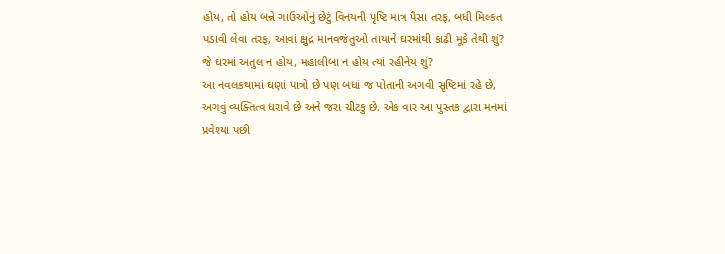હોય, તો હોય બન્ને ગાઉઓનું છેટું વિનયની પૃષ્ટિ માત્ર પૈસા તરફ, બધી મિલ્કત પડાવી લેવા તરફ, આવાં ક્ષુદ્ર માનવજંતુઓ તાયાને ઘરમાંથી કાઢી મૂકે તેથી શું? જે ઘરમાં અતુલ ન હોય, મહાલીબા ન હોય ત્યાં રહીનેય શું?
આ નવલકથામાં ઘણાં પાત્રો છે પણ બધાં જ પોતાની અગવી સૃષ્ટિમાં રહે છે, અગવું વ્યક્તિત્વ ધરાવે છે અને જરા ચીટકુ છે. એક વાર આ પુસ્તક દ્વારા મનમાં પ્રવેશ્યા પછી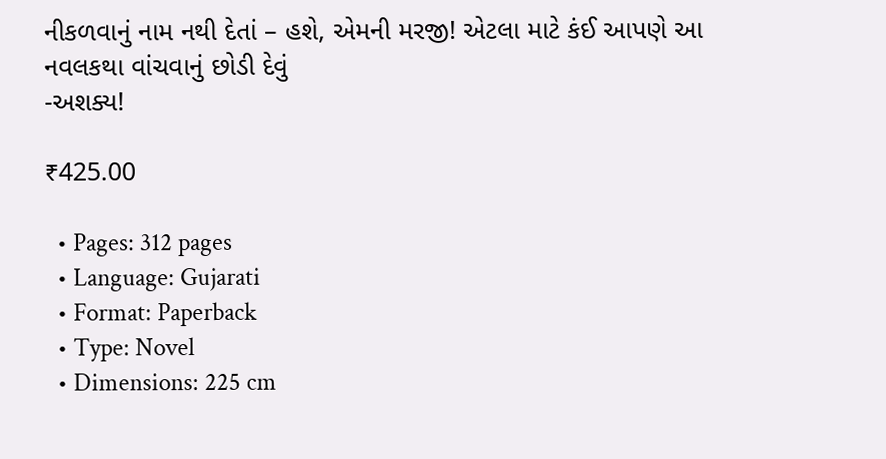નીકળવાનું નામ નથી દેતાં – હશે, એમની મરજી! એટલા માટે કંઈ આપણે આ નવલકથા વાંચવાનું છોડી દેવું
-અશક્ય!

₹425.00

  • Pages: 312 pages
  • Language: Gujarati
  • Format: Paperback
  • Type: Novel
  • Dimensions: 225 cm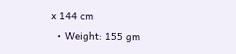x 144 cm
  • Weight: 155 gm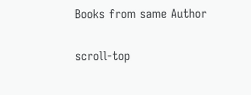Books from same Author

scroll-top